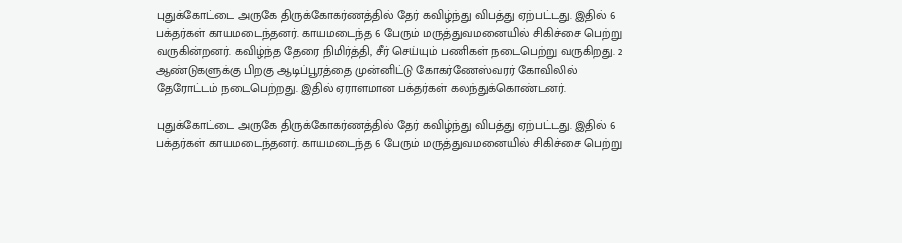புதுக்கோட்டை அருகே திருக்கோகர்ணத்தில் தேர் கவிழ்ந்து விபத்து ஏற்பட்டது. இதில் 6 பக்தர்கள் காயமடைந்தனர். காயமடைந்த 6 பேரும் மருத்துவமனையில் சிகிச்சை பெற்று வருகின்றனர். கவிழ்ந்த தேரை நிமிர்த்தி, சீர் செய்யும் பணிகள் நடைபெற்று வருகிறது. 2 ஆண்டுகளுக்கு பிறகு ஆடிப்பூரத்தை முன்னிட்டு கோகர்ணேஸ்வரர் கோவிலில் தேரோட்டம் நடைபெற்றது. இதில் ஏராளமான பக்தர்கள் கலந்துக்கொண்டனர்.

புதுக்கோட்டை அருகே திருக்கோகர்ணத்தில் தேர் கவிழ்ந்து விபத்து ஏற்பட்டது. இதில் 6 பக்தர்கள் காயமடைந்தனர். காயமடைந்த 6 பேரும் மருத்துவமனையில் சிகிச்சை பெற்று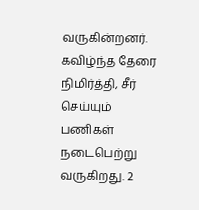வருகின்றனர். கவிழ்ந்த தேரை நிமிர்த்தி, சீர் செய்யும் பணிகள் நடைபெற்று வருகிறது. 2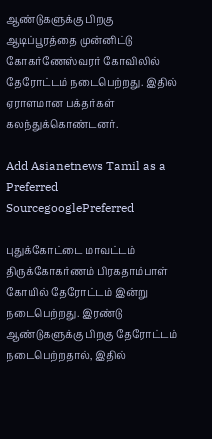ஆண்டுகளுக்கு பிறகு ஆடிப்பூரத்தை முன்னிட்டு கோகர்ணேஸ்வரர் கோவிலில் தேரோட்டம் நடைபெற்றது. இதில் ஏராளமான பக்தர்கள் கலந்துக்கொண்டனர்.

Add Asianetnews Tamil as a Preferred SourcegooglePreferred

புதுக்கோட்டை மாவட்டம் திருக்கோகர்ணம் பிரகதாம்பாள் கோயில் தேரோட்டம் இன்று நடைபெற்றது. இரண்டு ஆண்டுகளுக்கு பிறகு தேரோட்டம் நடைபெற்றதால், இதில்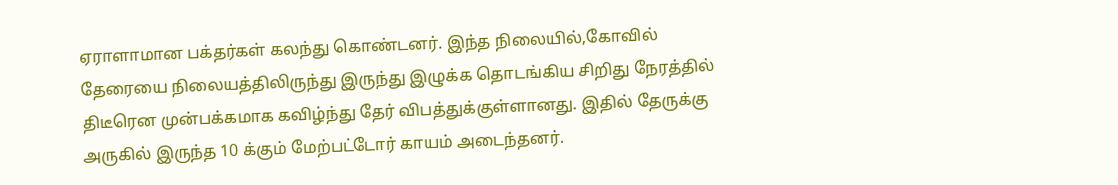ஏராளாமான பக்தர்கள் கலந்து கொண்டனர். இந்த நிலையில்,கோவில் தேரையை நிலையத்திலிருந்து இருந்து இழுக்க தொடங்கிய சிறிது நேரத்தில் திடீரென முன்பக்கமாக கவிழ்ந்து தேர் விபத்துக்குள்ளானது. இதில் தேருக்கு அருகில் இருந்த 10 க்கும் மேற்பட்டோர் காயம் அடைந்தனர்.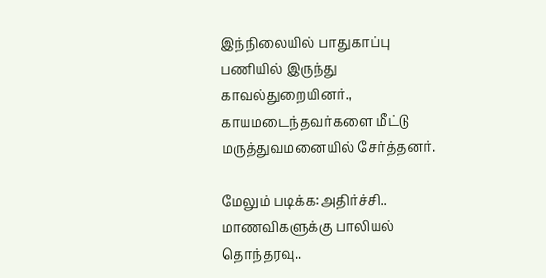இந்நிலையில் பாதுகாப்பு பணியில் இருந்து காவல்துறையினர்., காயமடைந்தவர்களை மீட்டு மருத்துவமனையில் சேர்த்தனர்.

மேலும் படிக்க:அதிர்ச்சி.. மாணவிகளுக்கு பாலியல் தொந்தரவு..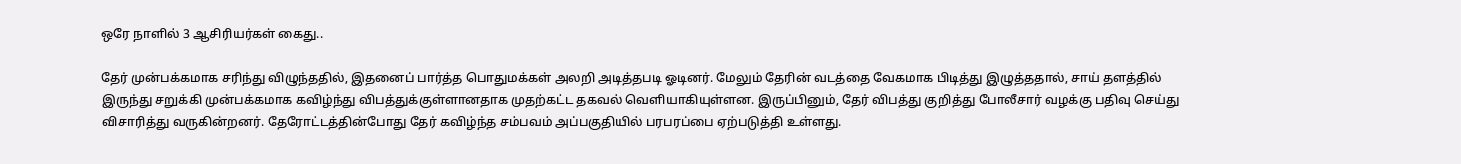ஒரே நாளில் 3 ஆசிரியர்கள் கைது..

தேர் முன்பக்கமாக சரிந்து விழுந்ததில், இதனைப் பார்த்த பொதுமக்கள் அலறி அடித்தபடி ஓடினர். மேலும் தேரின் வடத்தை வேகமாக பிடித்து இழுத்ததால், சாய் தளத்தில் இருந்து சறுக்கி முன்பக்கமாக கவிழ்ந்து விபத்துக்குள்ளானதாக முதற்கட்ட தகவல் வெளியாகியுள்ளன. இருப்பினும், தேர் விபத்து குறித்து போலீசார் வழக்கு பதிவு செய்து விசாரித்து வருகின்றனர். தேரோட்டத்தின்போது தேர் கவிழ்ந்த சம்பவம் அப்பகுதியில் பரபரப்பை ஏற்படுத்தி உள்ளது.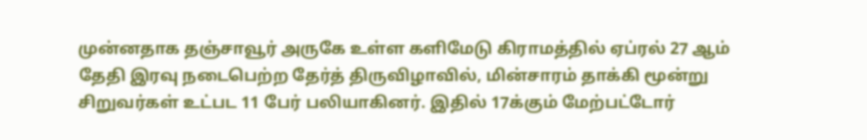முன்னதாக தஞ்சாவூர் அருகே உள்ள களிமேடு கிராமத்தில் ஏப்ரல் 27 ஆம் தேதி இரவு நடைபெற்ற தேர்த் திருவிழாவில், மின்சாரம் தாக்கி மூன்று சிறுவர்கள் உட்பட 11 பேர் பலியாகினர். இதில் 17க்கும் மேற்பட்டோர்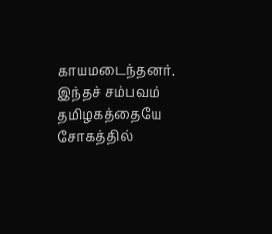காயமடைந்தனர். இந்தச் சம்பவம் தமிழகத்தையே சோகத்தில்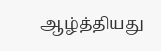ஆழ்த்தியது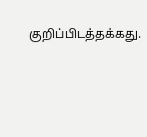குறிப்பிடத்தக்கது.